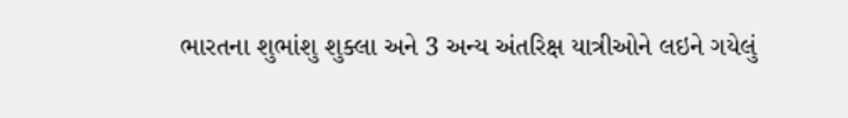ભારતના શુભાંશુ શુક્લા અને 3 અન્ય અંતરિક્ષ યાત્રીઓને લઇને ગયેલું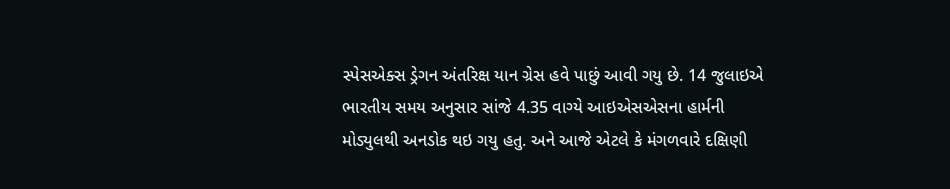સ્પેસએક્સ ડ્રેગન અંતરિક્ષ યાન ગ્રેસ હવે પાછું આવી ગયુ છે. 14 જુલાઇએ ભારતીય સમય અનુસાર સાંજે 4.35 વાગ્યે આઇએસએસના હાર્મની મોડ્યુલથી અનડોક થઇ ગયુ હતુ. અને આજે એટલે કે મંગળવારે દક્ષિણી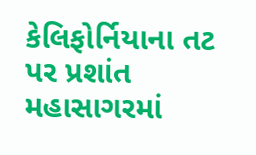કેલિફોર્નિયાના તટ પર પ્રશાંત મહાસાગરમાં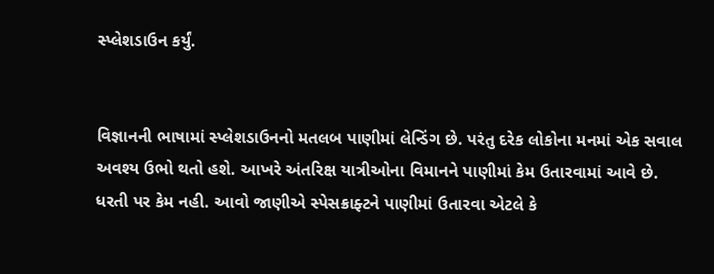સ્પ્લેશડાઉન કર્યું.


વિજ્ઞાનની ભાષામાં સ્પ્લેશડાઉનનો મતલબ પાણીમાં લેન્ડિંગ છે. પરંતુ દરેક લોકોના મનમાં એક સવાલ અવશ્ય ઉભો થતો હશે. આખરે અંતરિક્ષ યાત્રીઓના વિમાનને પાણીમાં કેમ ઉતારવામાં આવે છે. ધરતી પર કેમ નહી. આવો જાણીએ સ્પેસક્રાફ્ટને પાણીમાં ઉતારવા એટલે કે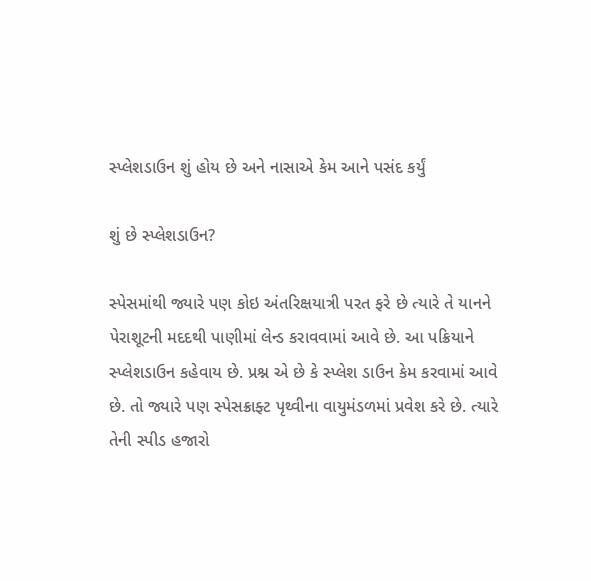સ્પ્લેશડાઉન શું હોય છે અને નાસાએ કેમ આને પસંદ કર્યું

શું છે સ્પ્લેશડાઉન?

સ્પેસમાંથી જ્યારે પણ કોઇ અંતરિક્ષયાત્રી પરત ફરે છે ત્યારે તે યાનને પેરાશૂટની મદદથી પાણીમાં લેન્ડ કરાવવામાં આવે છે. આ પક્રિયાને સ્પ્લેશડાઉન કહેવાય છે. પ્રશ્ન એ છે કે સ્પ્લેશ ડાઉન કેમ કરવામાં આવે છે. તો જ્યારે પણ સ્પેસક્રાફ્ટ પૃથ્વીના વાયુમંડળમાં પ્રવેશ કરે છે. ત્યારે તેની સ્પીડ હજારો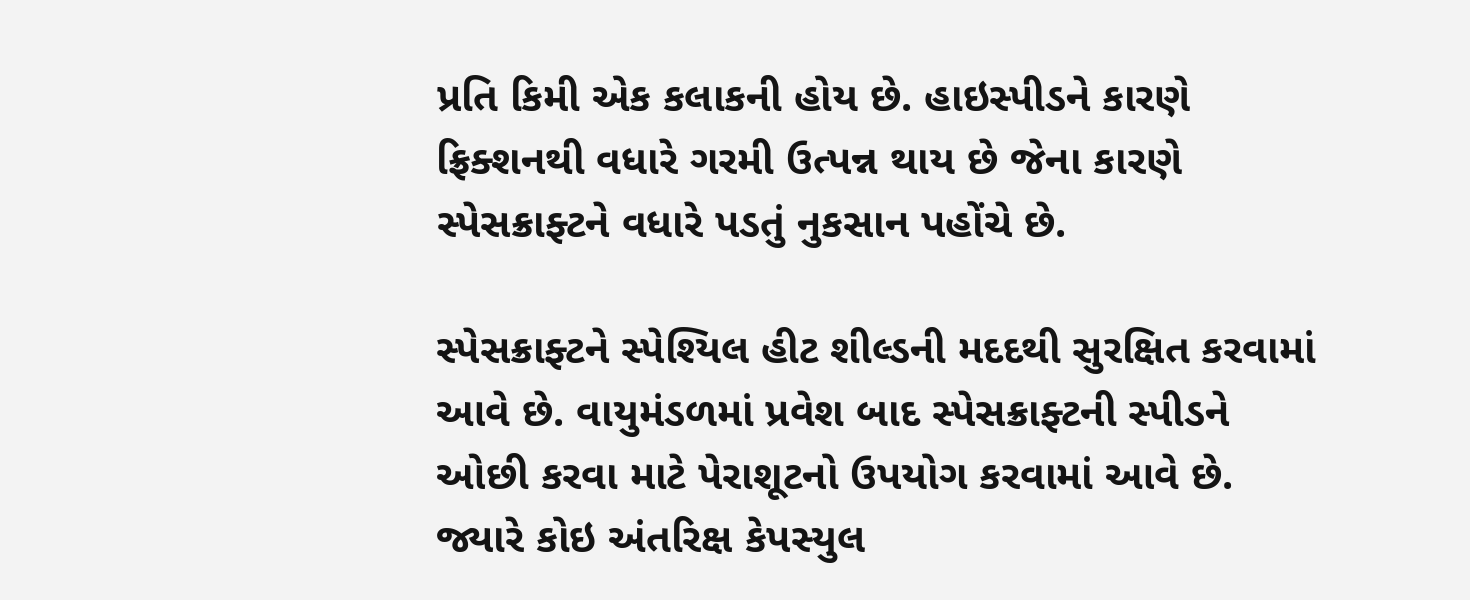પ્રતિ કિમી એક કલાકની હોય છે. હાઇસ્પીડને કારણે ફ્રિક્શનથી વધારે ગરમી ઉત્પન્ન થાય છે જેના કારણે સ્પેસક્રાફ્ટને વધારે પડતું નુકસાન પહોંચે છે.

સ્પેસક્રાફ્ટને સ્પેશ્યિલ હીટ શીલ્ડની મદદથી સુરક્ષિત કરવામાં આવે છે. વાયુમંડળમાં પ્રવેશ બાદ સ્પેસક્રાફ્ટની સ્પીડને ઓછી કરવા માટે પેરાશૂટનો ઉપયોગ કરવામાં આવે છે. જ્યારે કોઇ અંતરિક્ષ કેપસ્યુલ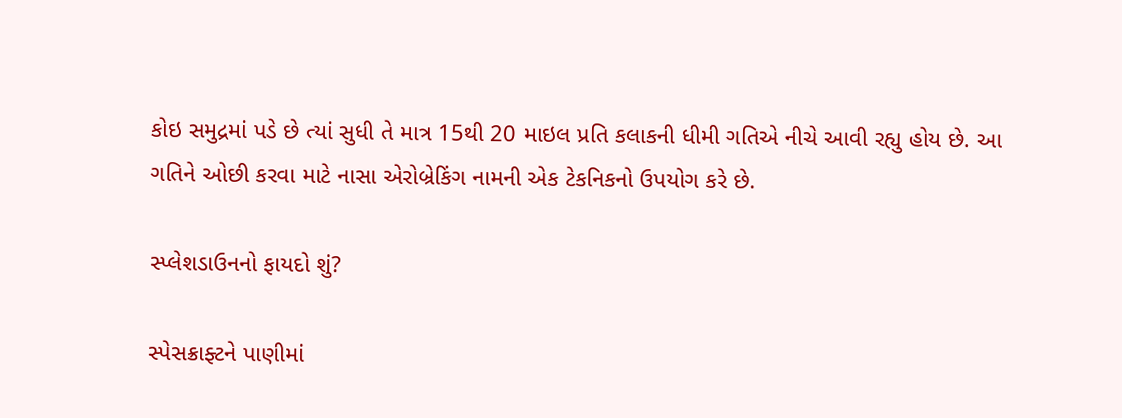કોઇ સમુદ્રમાં પડે છે ત્યાં સુધી તે માત્ર 15થી 20 માઇલ પ્રતિ કલાકની ધીમી ગતિએ નીચે આવી રહ્યુ હોય છે. આ ગતિને ઓછી કરવા માટે નાસા એરોબ્રેકિંગ નામની એક ટેકનિકનો ઉપયોગ કરે છે.

સ્પ્લેશડાઉનનો ફાયદો શું?

સ્પેસક્રાફ્ટને પાણીમાં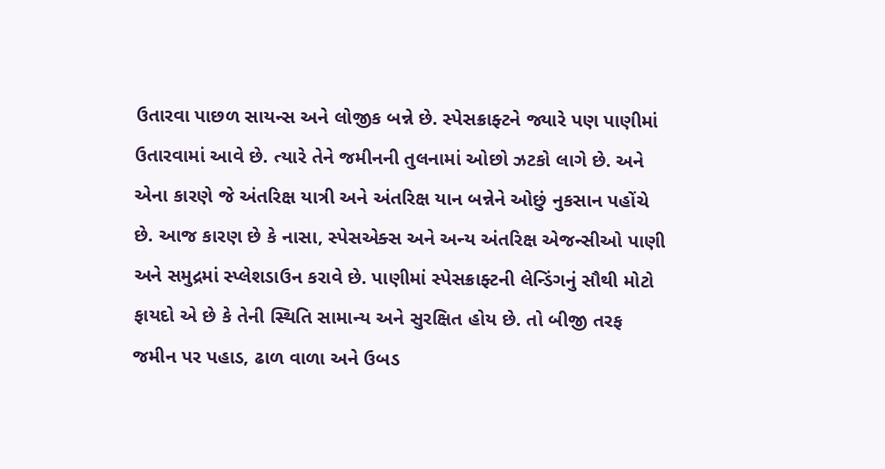ઉતારવા પાછળ સાયન્સ અને લોજીક બન્ને છે. સ્પેસક્રાફ્ટને જ્યારે પણ પાણીમાં ઉતારવામાં આવે છે. ત્યારે તેને જમીનની તુલનામાં ઓછો ઝટકો લાગે છે. અને એના કારણે જે અંતરિક્ષ યાત્રી અને અંતરિક્ષ યાન બન્નેને ઓછું નુકસાન પહોંચે છે. આજ કારણ છે કે નાસા, સ્પેસએક્સ અને અન્ય અંતરિક્ષ એજન્સીઓ પાણી અને સમુદ્રમાં સ્પ્લેશડાઉન કરાવે છે. પાણીમાં સ્પેસક્રાફ્ટની લેન્ડિંગનું સૌથી મોટો ફાયદો એ છે કે તેની સ્થિતિ સામાન્ય અને સુરક્ષિત હોય છે. તો બીજી તરફ જમીન પર પહાડ, ઢાળ વાળા અને ઉબડ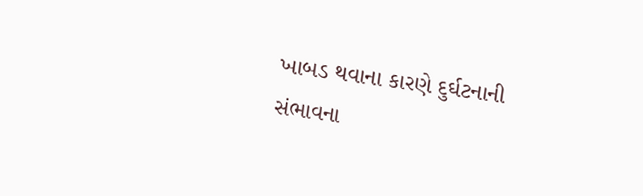ખાબડ થવાના કારણે દુર્ઘટનાની સંભાવના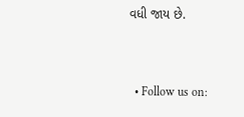વધી જાય છે.


  • Follow us on: